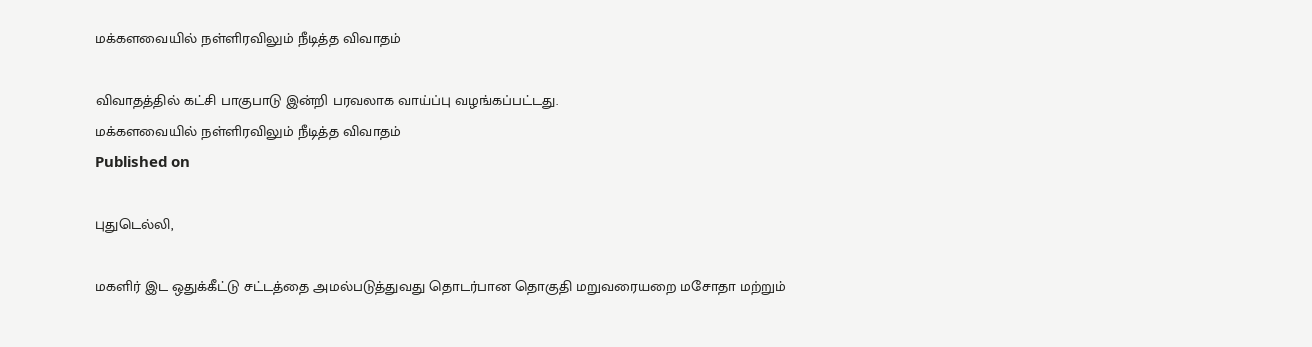மக்களவையில் நள்ளிரவிலும் நீடித்த விவாதம்

விவாதத்தில் கட்சி பாகுபாடு இன்றி பரவலாக வாய்ப்பு வழங்கப்பட்டது.
மக்களவையில் நள்ளிரவிலும் நீடித்த விவாதம்
Published on

புதுடெல்லி,

மகளிர் இட ஒதுக்கீட்டு சட்டத்தை அமல்படுத்துவது தொடர்பான தொகுதி மறுவரையறை மசோதா மற்றும்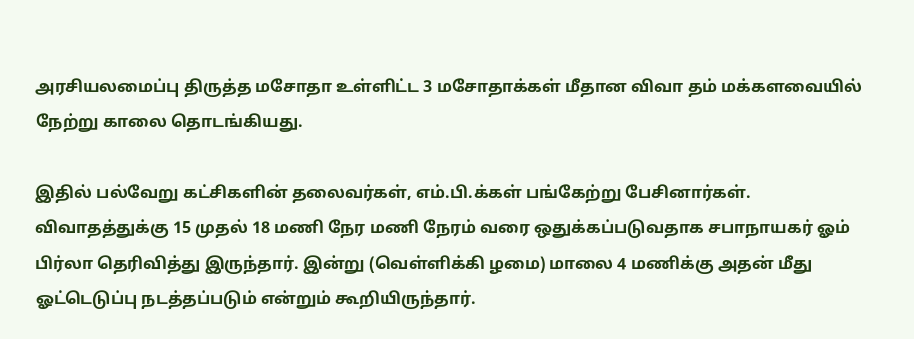அரசியலமைப்பு திருத்த மசோதா உள்ளிட்ட 3 மசோதாக்கள் மீதான விவா தம் மக்களவையில் நேற்று காலை தொடங்கியது.

இதில் பல்வேறு கட்சிகளின் தலைவர்கள், எம்.பி.க்கள் பங்கேற்று பேசினார்கள். விவாதத்துக்கு 15 முதல் 18 மணி நேர மணி நேரம் வரை ஒதுக்கப்படுவதாக சபாநாயகர் ஓம் பிர்லா தெரிவித்து இருந்தார். இன்று (வெள்ளிக்கி ழமை) மாலை 4 மணிக்கு அதன் மீது ஓட்டெடுப்பு நடத்தப்படும் என்றும் கூறியிருந்தார்.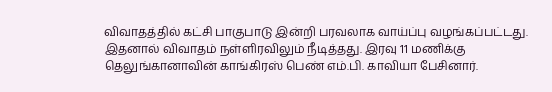விவாதத்தில் கட்சி பாகுபாடு இன்றி பரவலாக வாய்ப்பு வழங்கப்பட்டது. இதனால் விவாதம் நள்ளிரவிலும் நீடித்தது. இரவு 11 மணிக்கு தெலுங்கானாவின் காங்கிரஸ் பெண் எம்.பி. காவியா பேசினார்.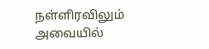நள்ளிரவிலும் அவையில்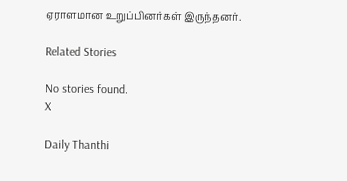ஏராளமான உறுப்பினர்கள் இருந்தனர்.

Related Stories

No stories found.
X

Daily Thanthi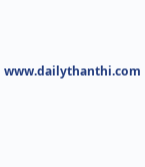www.dailythanthi.com